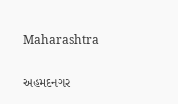Maharashtra

અહમદનગર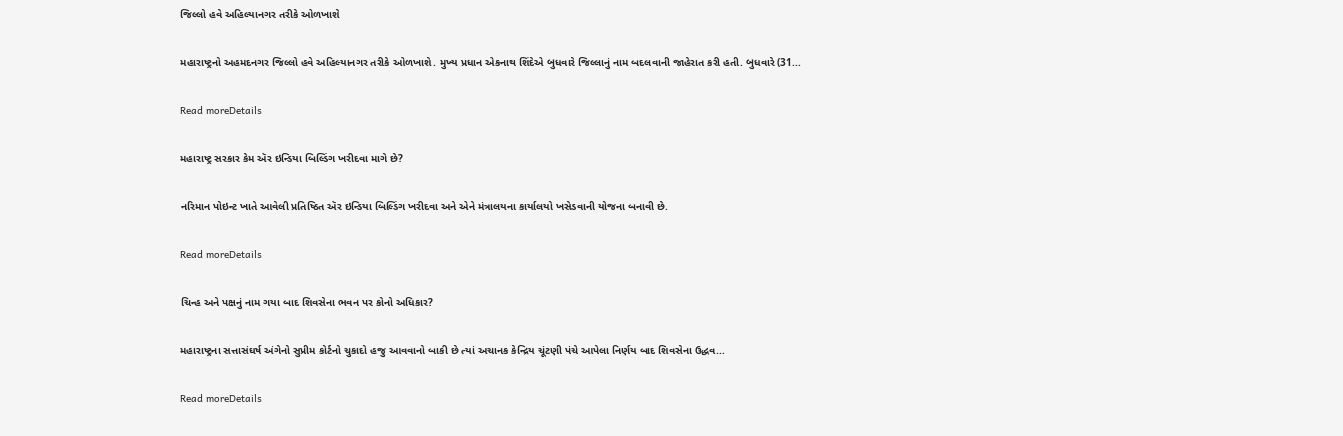જિલ્લો હવે અહિલ્યાનગર તરીકે ઓળખાશે

મહારાષ્ટ્રનો અહમદનગર જિલ્લો હવે અહિલ્યાનગર તરીકે ઓળખાશે. મુખ્ય પ્રધાન એકનાથ શિંદેએ બુધવારે જિલ્લાનું નામ બદલવાની જાહેરાત કરી હતી. બુધવારે (31...

Read moreDetails

મહારાષ્ટ્ર સરકાર કેમ ઍર ઇન્ડિયા બિલ્ડિંગ ખરીદવા માગે છે?

નરિમાન પોઇન્ટ ખાતે આવેલી પ્રતિષ્ઠિત ઍર ઇન્ડિયા બિલ્ડિંગ ખરીદવા અને એને મંત્રાલયના કાર્યાલયો ખસેડવાની યોજના બનાવી છે.

Read moreDetails

ચિન્હ અને પક્ષનું નામ ગયા બાદ શિવસેના ભવન પર કોનો અધિકાર?

મહારાષ્ટ્રના સત્તાસંઘર્ષ અંગેનો સુપ્રીમ કોર્ટનો ચુકાદો હજુ આવવાનો બાકી છે ત્યાં અચાનક કેન્દ્રિય ચૂંટણી પંચે આપેલા નિર્ણય બાદ શિવસેના ઉદ્ધવ...

Read moreDetails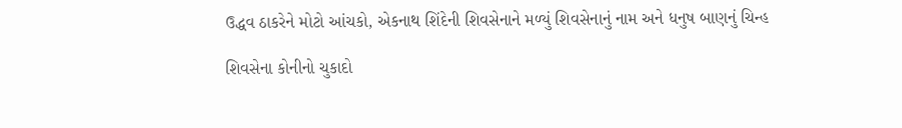ઉદ્ધવ ઠાકરેને મોટો આંચકો, એકનાથ શિંદેની શિવસેનાને મળ્યું શિવસેનાનું નામ અને ધનુષ બાણનું ચિન્હ

શિવસેના કોનીનો ચુકાદો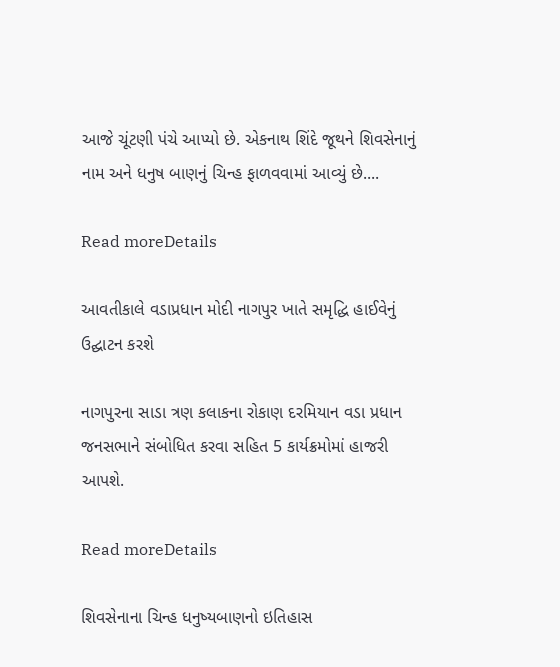આજે ચૂંટણી પંચે આપ્યો છે. એકનાથ શિંદે જૂથને શિવસેનાનું નામ અને ધનુષ બાણનું ચિન્હ ફાળવવામાં આવ્યું છે....

Read moreDetails

આવતીકાલે વડાપ્રધાન મોદી નાગપુર ખાતે સમૃદ્ધિ હાઈવેનું ઉદ્ઘાટન કરશે

નાગપુરના સાડા ત્રણ કલાકના રોકાણ દરમિયાન વડા પ્રધાન જનસભાને સંબોધિત કરવા સહિત 5 કાર્યક્રમોમાં હાજરી આપશે.

Read moreDetails

શિવસેનાના ચિન્હ ધનુષ્યબાણનો ઇતિહાસ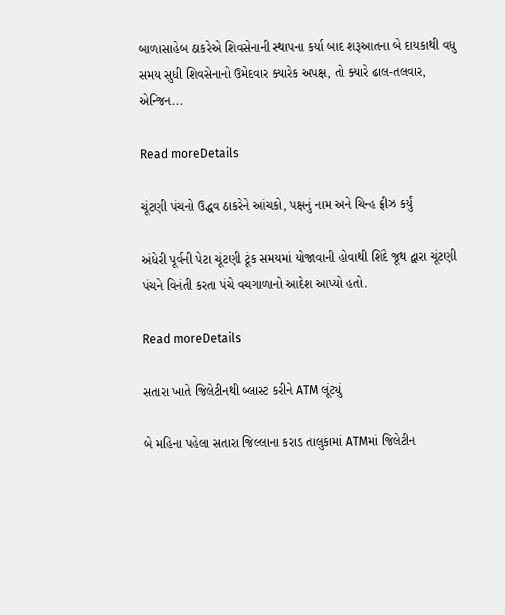બાળાસાહેબ ઠાકરેએ શિવસેનાની સ્થાપના કર્યા બાદ શરૂઆતના બે દાયકાથી વધુ સમય સુધી શિવસેનાનો ઉમેદવાર ક્યારેક અપક્ષ, તો ક્યારે ઢાલ-તલવાર, એન્જિન...

Read moreDetails

ચૂંટણી પંચનો ઉદ્ધવ ઠાકરેને આંચકો, પક્ષનું નામ અને ચિન્હ ફ્રીઝ કર્યું

અંધેરી પૂર્વની પેટા ચૂંટણી ટૂંક સમયમાં યોજાવાની હોવાથી શિંદે જૂથ દ્વારા ચૂંટણી પંચને વિનંતી કરતા પંચે વચગાળાનો આદેશ આપ્યો હતો.

Read moreDetails

સતારા ખાતે જિલેટીનથી બ્લાસ્ટ કરીને ATM લૂંટ્યું

બે મહિના પહેલા સતારા જિલ્લાના કરાડ તાલુકામાં ATMમાં જિલેટીન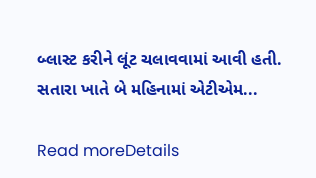બ્લાસ્ટ કરીને લૂંટ ચલાવવામાં આવી હતી. સતારા ખાતે બે મહિનામાં એટીએમ...

Read moreDetails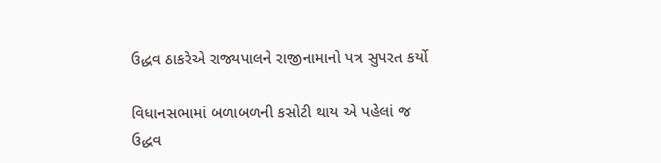ઉદ્ધવ ઠાકરેએ રાજ્યપાલને રાજીનામાનો પત્ર સુપરત કર્યો

વિધાનસભામાં બળાબળની કસોટી થાય એ પહેલાં જ ઉદ્ધવ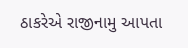ઠાકરેએ રાજીનામુ આપતા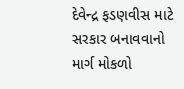દેવેન્દ્ર ફડણવીસ માટે સરકાર બનાવવાનો માર્ગ મોકળો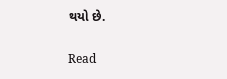થયો છે.

Read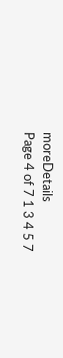moreDetails
Page 4 of 7 1 3 4 5 7